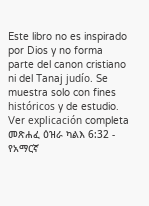Este libro no es inspirado por Dios y no forma parte del canon cristiano ni del Tanaj judío. Se muestra solo con fines históricos y de estudio. Ver explicación completa መጽሐፈ ዕዝራ ካልእ 6:32 - የአማርኛ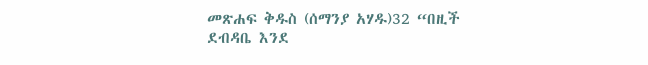መጽሐፍ ቅዱስ (ሰማንያ አሃዱ)32 “በዚች ደብዳቤ እንደ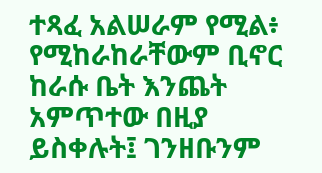ተጻፈ አልሠራም የሚል፥ የሚከራከራቸውም ቢኖር ከራሱ ቤት እንጨት አምጥተው በዚያ ይስቀሉት፤ ገንዘቡንም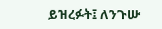ይዝረፉት፤ ለንጉሡ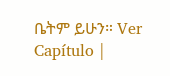ቤትም ይሁን። Ver Capítulo |